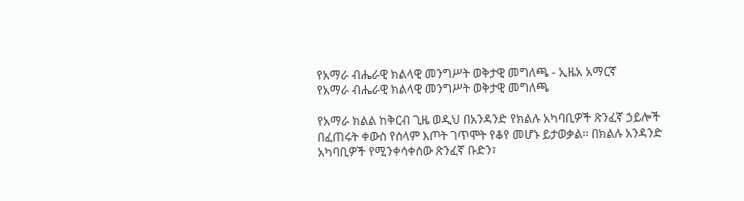የአማራ ብሔራዊ ክልላዊ መንግሥት ወቅታዊ መግለጫ - ኢዜአ አማርኛ
የአማራ ብሔራዊ ክልላዊ መንግሥት ወቅታዊ መግለጫ

የአማራ ክልል ከቅርብ ጊዜ ወዲህ በአንዳንድ የክልሉ አካባቢዎች ጽንፈኛ ኃይሎች በፈጠሩት ቀውስ የሰላም እጦት ገጥሞት የቆየ መሆኑ ይታወቃል፡፡ በክልሉ አንዳንድ አካባቢዎች የሚንቀሳቀሰው ጽንፈኛ ቡድን፣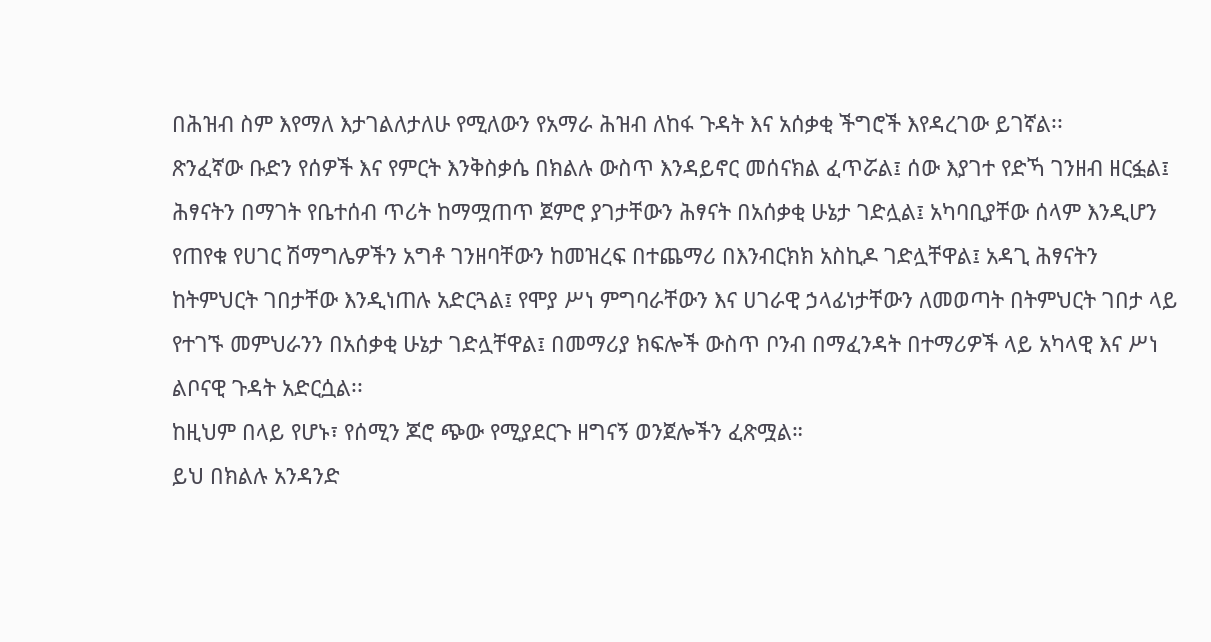በሕዝብ ስም እየማለ እታገልለታለሁ የሚለውን የአማራ ሕዝብ ለከፋ ጉዳት እና አሰቃቂ ችግሮች እየዳረገው ይገኛል፡፡
ጽንፈኛው ቡድን የሰዎች እና የምርት እንቅስቃሴ በክልሉ ውስጥ እንዳይኖር መሰናክል ፈጥሯል፤ ሰው እያገተ የድኻ ገንዘብ ዘርፏል፤ ሕፃናትን በማገት የቤተሰብ ጥሪት ከማሟጠጥ ጀምሮ ያገታቸውን ሕፃናት በአሰቃቂ ሁኔታ ገድሏል፤ አካባቢያቸው ሰላም እንዲሆን የጠየቁ የሀገር ሽማግሌዎችን አግቶ ገንዘባቸውን ከመዝረፍ በተጨማሪ በእንብርክክ አስኪዶ ገድሏቸዋል፤ አዳጊ ሕፃናትን ከትምህርት ገበታቸው እንዲነጠሉ አድርጓል፤ የሞያ ሥነ ምግባራቸውን እና ሀገራዊ ኃላፊነታቸውን ለመወጣት በትምህርት ገበታ ላይ የተገኙ መምህራንን በአሰቃቂ ሁኔታ ገድሏቸዋል፤ በመማሪያ ክፍሎች ውስጥ ቦንብ በማፈንዳት በተማሪዎች ላይ አካላዊ እና ሥነ ልቦናዊ ጉዳት አድርሷል፡፡
ከዚህም በላይ የሆኑ፣ የሰሚን ጆሮ ጭው የሚያደርጉ ዘግናኝ ወንጀሎችን ፈጽሟል።
ይህ በክልሉ አንዳንድ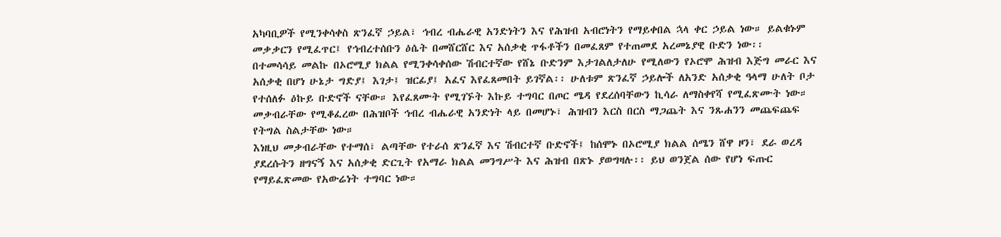አካባቢዎች የሚንቀሳቀስ ጽንፈኛ ኃይል፣ ኅብረ ብሔራዊ አንድነትን እና የሕዝብ አብሮነትን የማይቀበል ኋላ ቀር ኃይል ነው። ይልቁኑም መቃቃርን የሚፈጥር፤ የኅብረተሰቡን ዕሴት በመሸርሸር እና አሰቃቂ ጥፋቶችን በመፈጸም የተጠመደ አረመኔያዊ ቡድን ነው፡፡
በተመሳሳይ መልኩ በኦሮሚያ ክልል የሚንቀሳቀሰው ሽብርተኛው የሸኔ ቡድንም እታገልለታለሁ የሚለውን የኦሮሞ ሕዝብ እጅግ መራር እና አሰቃቂ በሆነ ሁኔታ ግድያ፤ እገታ፤ ዝርፊያ፤ አፈና እየፈጸመበት ይገኛል፡፡ ሁለቱም ጽንፈኛ ኃይሎች ለአንድ አሰቃቂ ዓላማ ሁለት ቦታ የተሰለፉ ዕኩይ ቡድኖች ናቸው። እየፈጸሙት የሚገኙት እኩይ ተግባር በጦር ሜዳ የደረሰባቸውን ኪሳራ ለማስቀየሻ የሚፈጽሙት ነው። መቃብራቸው የሚቆፈረው በሕዝቦች ኅብረ ብሔራዊ አንድነት ላይ በመሆኑ፣ ሕዝብን እርስ በርስ ማጋጨት እና ንጹሐንን መጨፍጨፍ የትግል ስልታቸው ነው።
እነዚህ መቃብራቸው የተማሰ፣ ልጣቸው የተራሰ ጽንፈኛ እና ሽብርተኛ ቡድኖች፤ ከሰሞኑ በኦሮሚያ ክልል ሰሜን ሸዋ ዞን፣ ደራ ወረዳ ያደረሱትን ዘግናኝ እና አሰቃቂ ድርጊት የአማራ ክልል መንግሥት እና ሕዝብ በጽኑ ያወግዛሉ፡፡ ይህ ወንጀል ሰው የሆነ ፍጡር የማይፈጽመው የአውሬነት ተግባር ነው።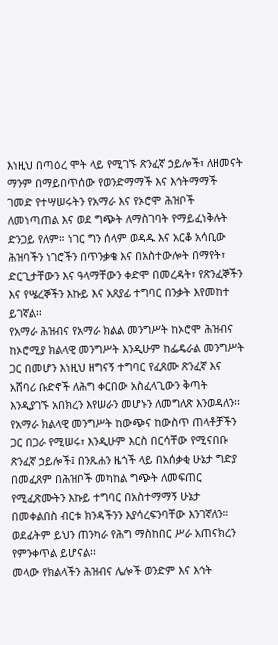እነዚህ በጣዕረ ሞት ላይ የሚገኙ ጽንፈኛ ኃይሎች፣ ለዘመናት ማንም በማይበጥሰው የወንድማማች እና እኅትማማች ገመድ የተሣሠሩትን የአማራ እና የኦሮሞ ሕዝቦች ለመነጣጠል እና ወደ ግጭት ለማስገባት የማይፈነቅሉት ድንጋይ የለም። ነገር ግን ሰላም ወዳዱ እና አርቆ አሳቢው ሕዝባችን ነገሮችን በጥንቃቄ እና በአስተውሎት በማየት፣ ድርጊታቸውን እና ዓላማቸውን ቀድሞ በመረዳት፣ የጽንፈኞችን እና የሤረኞችን እኩይ እና አጸያፊ ተግባር በንቃት እየመከተ ይገኛል፡፡
የአማራ ሕዝብና የአማራ ክልል መንግሥት ከኦሮሞ ሕዝብና ከኦሮሚያ ክልላዊ መንግሥት እንዲሁም ከፌዴራል መንግሥት ጋር በመሆን እነዚህ ዘግናኝ ተግባር የፈጸሙ ጽንፈኛ እና አሸባሪ ቡድኖች ለሕግ ቀርበው አስፈላጊውን ቅጣት እንዲያገኙ አበክረን እየሠራን መሆኑን ለመግለጽ እንወዳለን፡፡
የአማራ ክልላዊ መንግሥት ከውጭና ከውስጥ ጠላቶቻችን ጋር በጋራ የሚሠሩ፣ እንዲሁም እርስ በርሳቸው የሚናበቡ ጽንፈኛ ኃይሎች፤ በንጹሐን ዜጎች ላይ በአሰቃቂ ሁኔታ ግድያ በመፈጸም በሕዝቦች መካከል ግጭት ለመፍጠር የሚፈጽሙትን እኩይ ተግባር በአስተማማኝ ሁኔታ በመቀልበስ ብርቱ ክንዳችንን እያሳረፍንባቸው እንገኛለን። ወደፊትም ይህን ጠንካራ የሕግ ማስከበር ሥራ አጠናክረን የምንቀጥል ይሆናል፡፡
መላው የክልላችን ሕዝብና ሌሎች ወንድም እና እኅት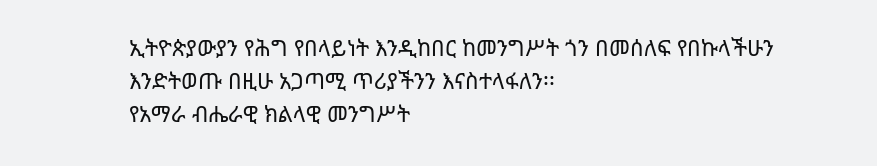ኢትዮጵያውያን የሕግ የበላይነት እንዲከበር ከመንግሥት ጎን በመሰለፍ የበኩላችሁን እንድትወጡ በዚሁ አጋጣሚ ጥሪያችንን እናስተላፋለን፡፡
የአማራ ብሔራዊ ክልላዊ መንግሥት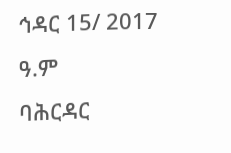ኅዳር 15/ 2017 ዓ.ም
ባሕርዳር